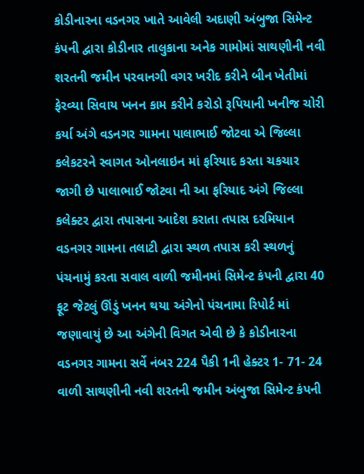કોડીનારના વડનગર ખાતે આવેલી અદાણી અંબુજા સિમેન્ટ કંપની દ્વારા કોડીનાર તાલુકાના અનેક ગામોમાં સાથણીની નવી શરતની જમીન પરવાનગી વગર ખરીદ કરીને બીન ખેતીમાં ફેરવ્યા સિવાય ખનન કામ કરીને કરોડો રૂપિયાની ખનીજ ચોરી કર્યા અંગે વડનગર ગામના પાલાભાઈ જોટવા એ જિલ્લા કલેકટરને સ્વાગત ઓનલાઇન માં ફરિયાદ કરતા ચકચાર જાગી છે પાલાભાઈ જોટવા ની આ ફરિયાદ અંગે જિલ્લા કલેક્ટર દ્વારા તપાસના આદેશ કરાતા તપાસ દરમિયાન વડનગર ગામના તલાટી દ્વારા સ્થળ તપાસ કરી સ્થળનું પંચનામું કરતા સવાલ વાળી જમીનમાં સિમેન્ટ કંપની દ્વારા 40 ફૂટ જેટલું ઊંડું ખનન થયા અંગેનો પંચનામા રિપોર્ટ માં જણાવાયું છે આ અંગેની વિગત એવી છે કે કોડીનારના વડનગર ગામના સર્વે નંબર 224 પૈકી 1ની હેક્ટર 1- 71- 24 વાળી સાથણીની નવી શરતની જમીન અંબુજા સિમેન્ટ કંપની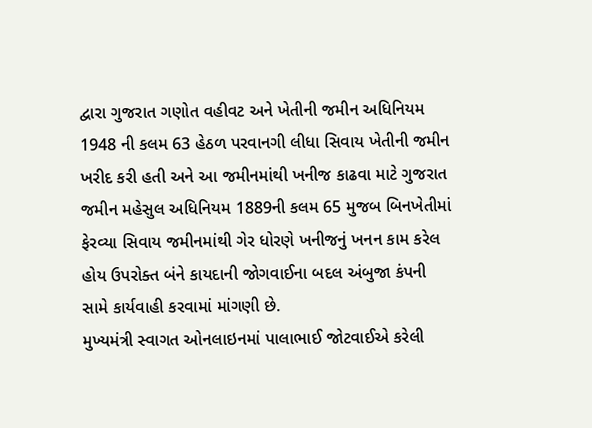દ્વારા ગુજરાત ગણોત વહીવટ અને ખેતીની જમીન અધિનિયમ 1948 ની કલમ 63 હેઠળ પરવાનગી લીધા સિવાય ખેતીની જમીન ખરીદ કરી હતી અને આ જમીનમાંથી ખનીજ કાઢવા માટે ગુજરાત જમીન મહેસુલ અધિનિયમ 1889ની કલમ 65 મુજબ બિનખેતીમાં ફેરવ્યા સિવાય જમીનમાંથી ગેર ધોરણે ખનીજનું ખનન કામ કરેલ હોય ઉપરોક્ત બંને કાયદાની જોગવાઈના બદલ અંબુજા કંપની સામે કાર્યવાહી કરવામાં માંગણી છે.
મુખ્યમંત્રી સ્વાગત ઓનલાઇનમાં પાલાભાઈ જોટવાઈએ કરેલી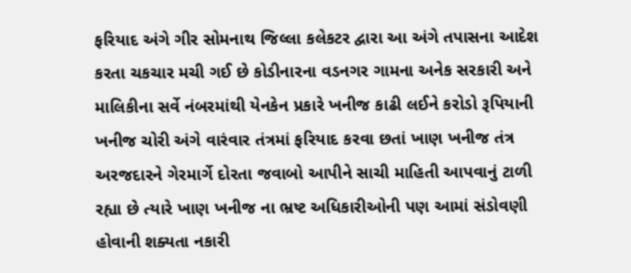ફરિયાદ અંગે ગીર સોમનાથ જિલ્લા કલેકટર દ્વારા આ અંગે તપાસના આદેશ કરતા ચકચાર મચી ગઈ છે કોડીનારના વડનગર ગામના અનેક સરકારી અને માલિકીના સર્વે નંબરમાંથી યેનકેન પ્રકારે ખનીજ કાઢી લઈને કરોડો રૂપિયાની ખનીજ ચોરી અંગે વારંવાર તંત્રમાં ફરિયાદ કરવા છતાં ખાણ ખનીજ તંત્ર અરજદારને ગેરમાર્ગે દોરતા જવાબો આપીને સાચી માહિતી આપવાનું ટાળી રહ્યા છે ત્યારે ખાણ ખનીજ ના ભ્રષ્ટ અધિકારીઓની પણ આમાં સંડોવણી હોવાની શક્યતા નકારી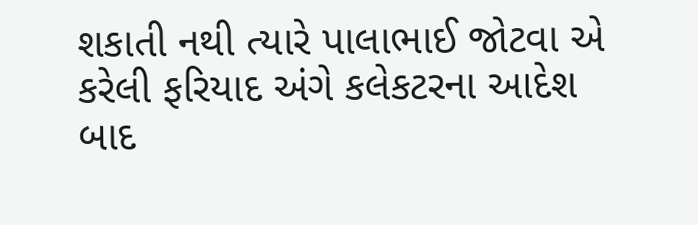શકાતી નથી ત્યારે પાલાભાઈ જોટવા એ કરેલી ફરિયાદ અંગે કલેકટરના આદેશ બાદ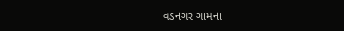વડનગર ગામના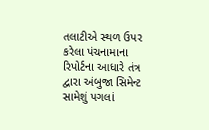તલાટીએ સ્થળ ઉપર કરેલા પંચનામાના રિપોર્ટના આધારે તંત્ર દ્વારા અંબુજા સિમેન્ટ સામેશું પગલાં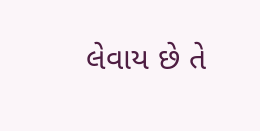લેવાય છે તે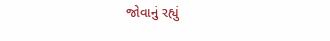જોવાનું રહ્યું